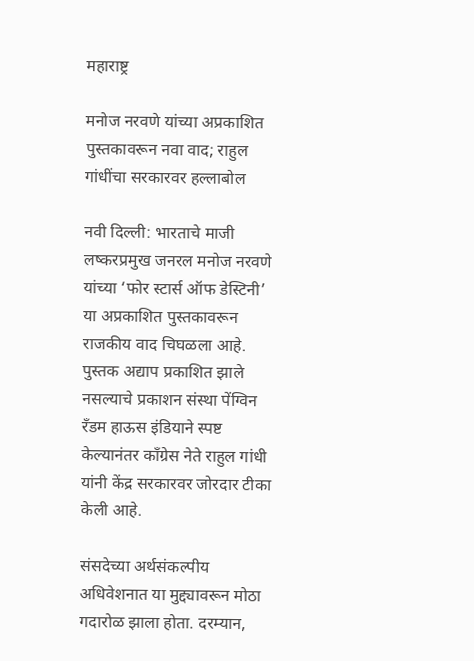महाराष्ट्र

मनोज नरवणे यांच्या अप्रकाशित पुस्तकावरून नवा वाद; राहुल गांधींचा सरकारवर हल्लाबोल

नवी दिल्ली: भारताचे माजी लष्करप्रमुख जनरल मनोज नरवणे यांच्या ‘फोर स्टार्स ऑफ डेस्टिनी’ या अप्रकाशित पुस्तकावरून राजकीय वाद चिघळला आहे. पुस्तक अद्याप प्रकाशित झाले नसल्याचे प्रकाशन संस्था पेंग्विन रँडम हाऊस इंडियाने स्पष्ट केल्यानंतर काँग्रेस नेते राहुल गांधी यांनी केंद्र सरकारवर जोरदार टीका केली आहे.

संसदेच्या अर्थसंकल्पीय अधिवेशनात या मुद्द्यावरून मोठा गदारोळ झाला होता. दरम्यान,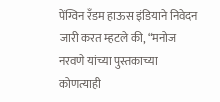पेंग्विन रँडम हाऊस इंडियाने निवेदन जारी करत म्हटले की, “मनोज नरवणे यांच्या पुस्तकाच्या कोणत्याही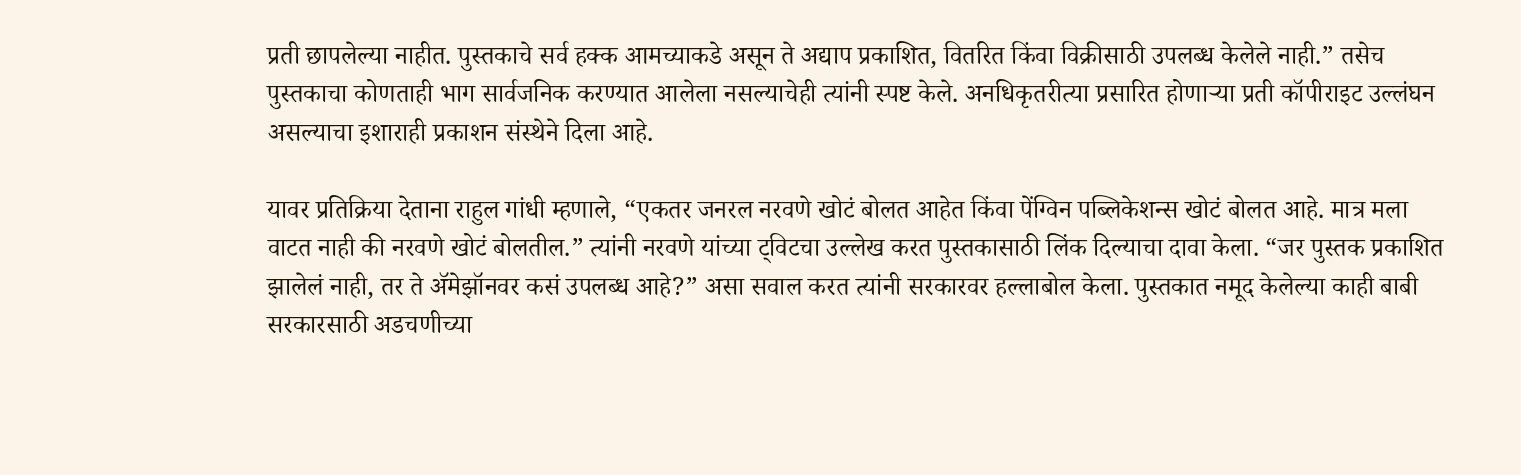प्रती छापलेल्या नाहीत. पुस्तकाचे सर्व हक्क आमच्याकडे असून ते अद्याप प्रकाशित, वितरित किंवा विक्रीसाठी उपलब्ध केलेले नाही.” तसेच पुस्तकाचा कोणताही भाग सार्वजनिक करण्यात आलेला नसल्याचेही त्यांनी स्पष्ट केले. अनधिकृतरीत्या प्रसारित होणाऱ्या प्रती कॉपीराइट उल्लंघन असल्याचा इशाराही प्रकाशन संस्थेने दिला आहे.

यावर प्रतिक्रिया देताना राहुल गांधी म्हणाले, “एकतर जनरल नरवणे खोटं बोलत आहेत किंवा पेंग्विन पब्लिकेशन्स खोटं बोलत आहे. मात्र मला वाटत नाही की नरवणे खोटं बोलतील.” त्यांनी नरवणे यांच्या ट्विटचा उल्लेख करत पुस्तकासाठी लिंक दिल्याचा दावा केला. “जर पुस्तक प्रकाशित झालेलं नाही, तर ते अ‍ॅमेझॉनवर कसं उपलब्ध आहे?” असा सवाल करत त्यांनी सरकारवर हल्लाबोल केला. पुस्तकात नमूद केलेल्या काही बाबी सरकारसाठी अडचणीच्या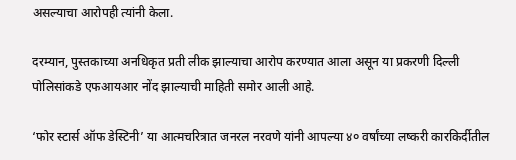असल्याचा आरोपही त्यांनी केला.

दरम्यान, पुस्तकाच्या अनधिकृत प्रती लीक झाल्याचा आरोप करण्यात आला असून या प्रकरणी दिल्ली पोलिसांकडे एफआयआर नोंद झाल्याची माहिती समोर आली आहे.

‘फोर स्टार्स ऑफ डेस्टिनी’ या आत्मचरित्रात जनरल नरवणे यांनी आपल्या ४० वर्षांच्या लष्करी कारकिर्दीतील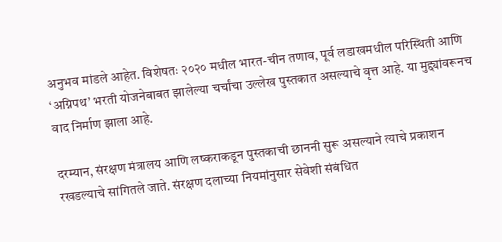अनुभव मांडले आहेत. विशेषतः २०२० मधील भारत-चीन तणाव, पूर्व लडाखमधील परिस्थिती आणि ‘अग्निपथ’ भरती योजनेबाबत झालेल्या चर्चांचा उल्लेख पुस्तकात असल्याचे वृत्त आहे. या मुद्द्यांवरूनच वाद निर्माण झाला आहे.

दरम्यान, संरक्षण मंत्रालय आणि लष्कराकडून पुस्तकाची छाननी सुरू असल्याने त्याचे प्रकाशन रखडल्याचे सांगितले जाते. संरक्षण दलाच्या नियमांनुसार सेवेशी संबंधित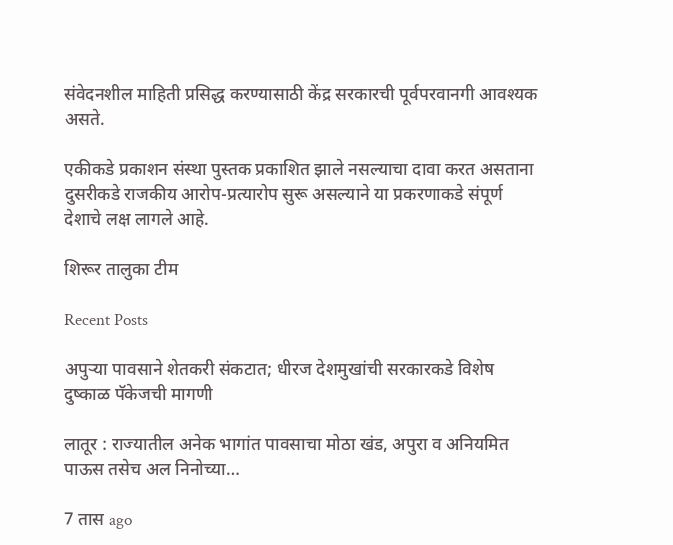संवेदनशील माहिती प्रसिद्ध करण्यासाठी केंद्र सरकारची पूर्वपरवानगी आवश्यक असते.

एकीकडे प्रकाशन संस्था पुस्तक प्रकाशित झाले नसल्याचा दावा करत असताना दुसरीकडे राजकीय आरोप-प्रत्यारोप सुरू असल्याने या प्रकरणाकडे संपूर्ण देशाचे लक्ष लागले आहे.

शिरूर तालुका टीम

Recent Posts

अपुऱ्या पावसाने शेतकरी संकटात; धीरज देशमुखांची सरकारकडे विशेष दुष्काळ पॅकेजची मागणी

लातूर : राज्यातील अनेक भागांत पावसाचा मोठा खंड, अपुरा व अनियमित पाऊस तसेच अल निनोच्या…

7 तास ago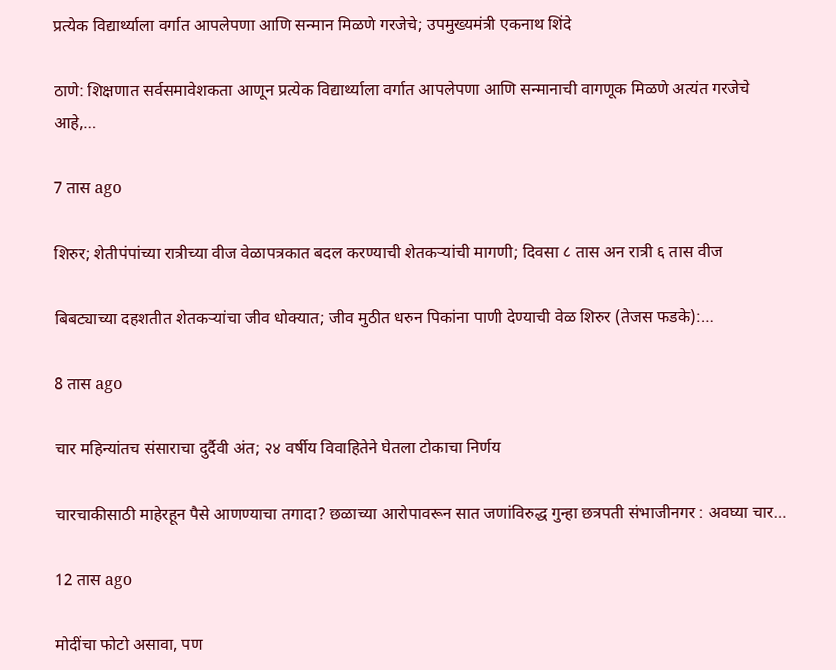प्रत्येक विद्यार्थ्याला वर्गात आपलेपणा आणि सन्मान मिळणे गरजेचे; उपमुख्यमंत्री एकनाथ शिंदे

ठाणे: शिक्षणात सर्वसमावेशकता आणून प्रत्येक विद्यार्थ्याला वर्गात आपलेपणा आणि सन्मानाची वागणूक मिळणे अत्यंत गरजेचे आहे,…

7 तास ago

शिरुर; शेतीपंपांच्या रात्रीच्या वीज वेळापत्रकात बदल करण्याची शेतकऱ्यांची मागणी; दिवसा ८ तास अन रात्री ६ तास वीज

बिबट्याच्या दहशतीत शेतकऱ्यांचा जीव धोक्यात; जीव मुठीत धरुन पिकांना पाणी देण्याची वेळ शिरुर (तेजस फडके):…

8 तास ago

चार महिन्यांतच संसाराचा दुर्दैवी अंत; २४ वर्षीय विवाहितेने घेतला टोकाचा निर्णय

चारचाकीसाठी माहेरहून पैसे आणण्याचा तगादा? छळाच्या आरोपावरून सात जणांविरुद्ध गुन्हा छत्रपती संभाजीनगर : अवघ्या चार…

12 तास ago

मोदींचा फोटो असावा, पण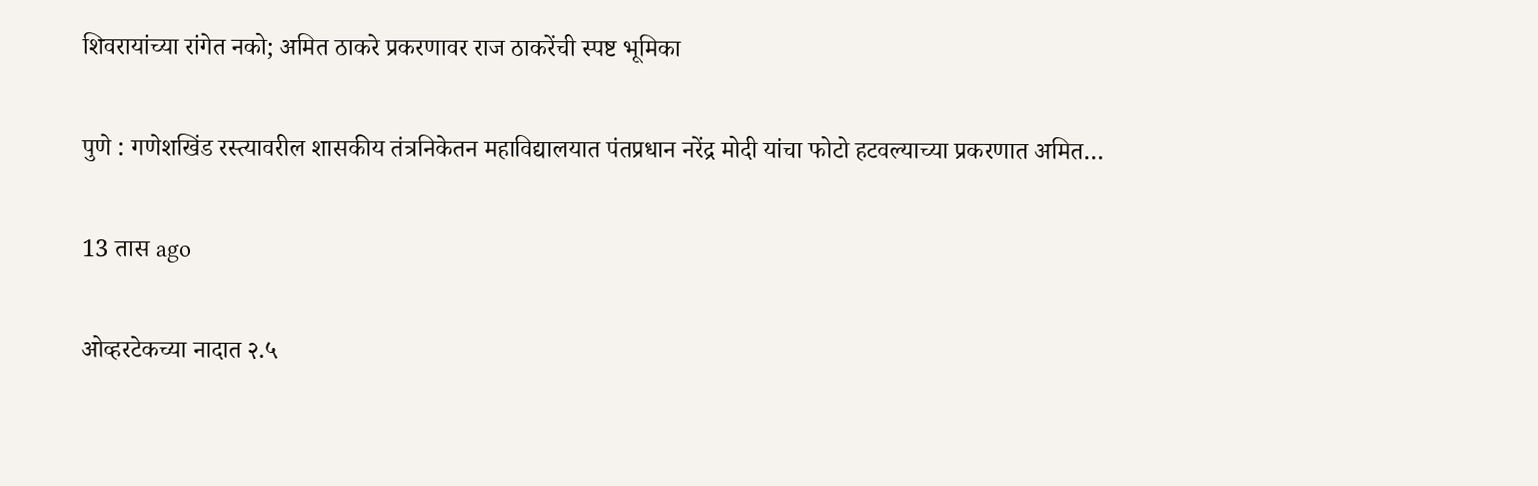शिवरायांच्या रांगेत नको; अमित ठाकरे प्रकरणावर राज ठाकरेंची स्पष्ट भूमिका

पुणे : गणेशखिंड रस्त्यावरील शासकीय तंत्रनिकेतन महाविद्यालयात पंतप्रधान नरेंद्र मोदी यांचा फोटो हटवल्याच्या प्रकरणात अमित…

13 तास ago

ओव्हरटेकच्या नादात २.५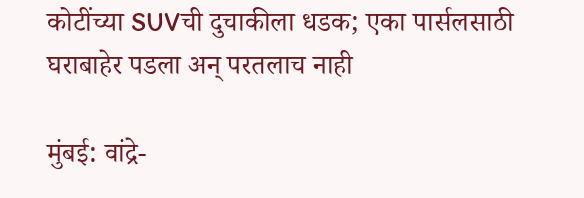कोटींच्या SUVची दुचाकीला धडक; एका पार्सलसाठी घराबाहेर पडला अन् परतलाच नाही

मुंबई: वांद्रे-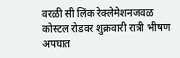वरळी सी लिंक रेक्लेमेशनजवळ कोस्टल रोडवर शुक्रवारी रात्री भीषण अपघात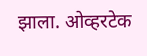झाला. ओव्हरटेक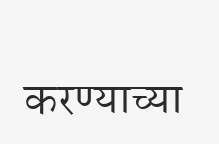करण्याच्या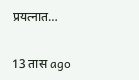प्रयत्नात…

13 तास ago